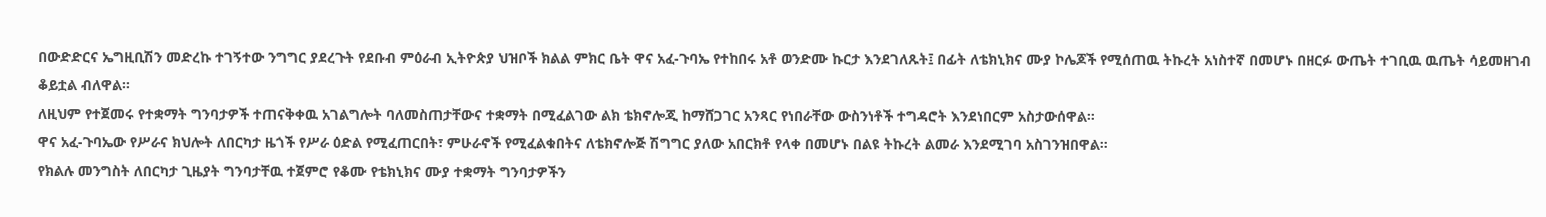በውድድርና ኤግዚቢሽን መድረኩ ተገኝተው ንግግር ያደረጉት የደቡብ ምዕራብ ኢትዮጵያ ህዝቦች ክልል ምክር ቤት ዋና አፈ-ጉባኤ የተከበሩ አቶ ወንድሙ ኩርታ እንደገለጹት፤ በፊት ለቴክኒክና ሙያ ኮሌጆች የሚሰጠዉ ትኩረት አነስተኛ በመሆኑ በዘርፉ ውጤት ተገቢዉ ዉጤት ሳይመዘገብ ቆይቷል ብለዋል።
ለዚህም የተጀመሩ የተቋማት ግንባታዎች ተጠናቅቀዉ አገልግሎት ባለመስጠታቸውና ተቋማት በሚፈልገው ልክ ቴክኖሎጂ ከማሸጋገር አንጻር የነበራቸው ውስንነቶች ተግዳሮት እንደነበርም አስታውሰዋል።
ዋና አፈ-ጉባኤው የሥራና ክህሎት ለበርካታ ዜጎች የሥራ ዕድል የሚፈጠርበት፣ ምሁራኖች የሚፈልቁበትና ለቴክኖሎጅ ሽግግር ያለው አበርክቶ የላቀ በመሆኑ በልዩ ትኩረት ልመራ እንደሚገባ አስገንዝበዋል።
የክልሉ መንግስት ለበርካታ ጊዜያት ግንባታቸዉ ተጀምሮ የቆሙ የቴክኒክና ሙያ ተቋማት ግንባታዎችን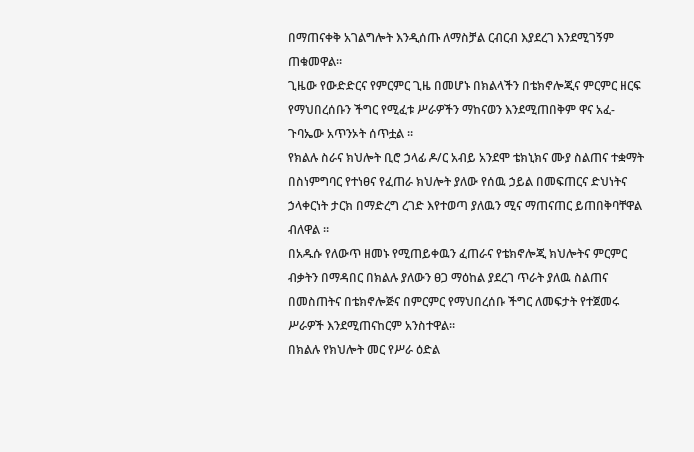በማጠናቀቅ አገልግሎት እንዲሰጡ ለማስቻል ርብርብ እያደረገ እንደሚገኝም ጠቁመዋል።
ጊዜው የውድድርና የምርምር ጊዜ በመሆኑ በክልላችን በቴክኖሎጂና ምርምር ዘርፍ የማህበረሰቡን ችግር የሚፈቱ ሥራዎችን ማከናወን እንደሚጠበቅም ዋና አፈ-ጉባኤው አጥንኦት ሰጥቷል ።
የክልሉ ስራና ክህሎት ቢሮ ኃላፊ ዶ/ር አብይ አንደሞ ቴክኒክና ሙያ ስልጠና ተቋማት በስነምግባር የተነፀና የፈጠራ ክህሎት ያለው የሰዉ ኃይል በመፍጠርና ድህነትና ኃላቀርነት ታርክ በማድረግ ረገድ እየተወጣ ያለዉን ሚና ማጠናጠር ይጠበቅባቸዋል ብለዋል ።
በአዱሱ የለውጥ ዘመኑ የሚጠይቀዉን ፈጠራና የቴክኖሎጂ ክህሎትና ምርምር ብቃትን በማዳበር በክልሉ ያለውን ፀጋ ማዕከል ያደረገ ጥራት ያለዉ ስልጠና በመስጠትና በቴክኖሎጅና በምርምር የማህበረሰቡ ችግር ለመፍታት የተጀመሩ ሥራዎች እንደሚጠናከርም አንስተዋል።
በክልሉ የክህሎት መር የሥራ ዕድል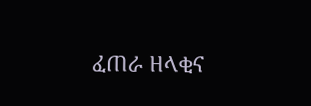ፈጠራ ዘላቂና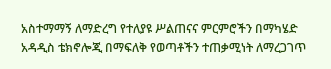አስተማማኝ ለማድረግ የተለያዩ ሥልጠናና ምርምሮችን በማካሄድ አዳዲስ ቴክኖሎጂ በማፍለቅ የወጣቶችን ተጠቃሚነት ለማረጋገጥ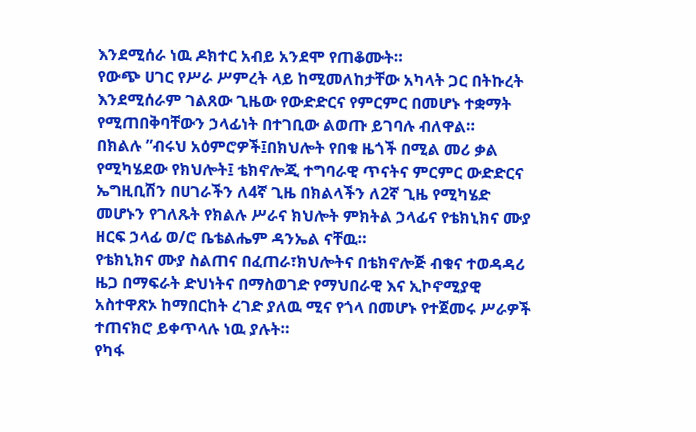እንደሚሰራ ነዉ ዶክተር አብይ አንደሞ የጠቆሙት።
የውጭ ሀገር የሥራ ሥምረት ላይ ከሚመለከታቸው አካላት ጋር በትኩረት እንደሚሰራም ገልጸው ጊዜው የውድድርና የምርምር በመሆኑ ተቋማት የሚጠበቅባቸውን ኃላፊነት በተገቢው ልወጡ ይገባሉ ብለዋል።
በክልሉ ”ብሩህ አዕምሮዎች፤በክህሎት የበቁ ዜጎች በሚል መሪ ቃል የሚካሄደው የክህሎት፤ ቴክኖሎጂ ተግባራዊ ጥናትና ምርምር ውድድርና ኤግዚቢሽን በሀገራችን ለ4ኛ ጊዜ በክልላችን ለ2ኛ ጊዜ የሚካሄድ መሆኑን የገለጹት የክልሉ ሥራና ክህሎት ምክትል ኃላፊና የቴክኒክና ሙያ ዘርፍ ኃላፊ ወ/ሮ ቤቴልሔም ዳንኤል ናቸዉ።
የቴክኒክና ሙያ ስልጠና በፈጠራ፣ክህሎትና በቴክኖሎጅ ብቁና ተወዳዳሪ ዜጋ በማፍራት ድህነትና በማስወገድ የማህበራዊ እና ኢኮኖሚያዊ አስተዋጽኦ ከማበርከት ረገድ ያለዉ ሚና የጎላ በመሆኑ የተጀመሩ ሥራዎች ተጠናክሮ ይቀጥላሉ ነዉ ያሉት።
የካፋ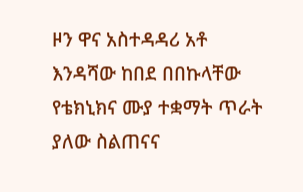ዞን ዋና አስተዳዳሪ አቶ እንዳሻው ከበደ በበኩላቸው የቴክኒክና ሙያ ተቋማት ጥራት ያለው ስልጠናና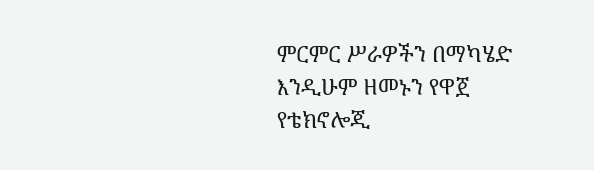ምርምር ሥራዎችን በማካሄድ እንዲሁም ዘመኑን የዋጀ የቴክኖሎጂ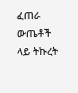ፈጠራ ውጤቶች ላይ ትኩረት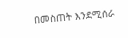በመስጠት እንደሚሰራ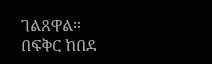ገልጸዋል።
በፍቅር ከበደ